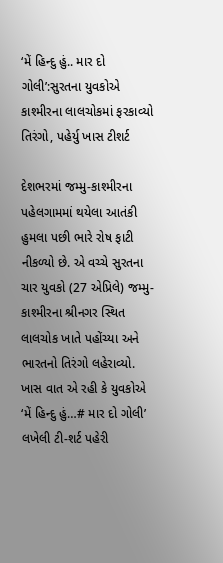‘મેં હિન્દુ હું.. માર દો ગોલી’:સુરતના યુવકોએ કાશ્મીરના લાલચોકમાં ફરકાવ્યો તિરંગો, પહેર્યુ ખાસ ટીશર્ટ

દેશભરમાં જમ્મુ-કાશ્મીરના પહેલગામમાં થયેલા આતંકી હુમલા પછી ભારે રોષ ફાટી નીકળ્યો છે. એ વચ્ચે સુરતના ચાર યુવકો (27 એપ્રિલે) જમ્મુ-કાશ્મીરના શ્રીનગર સ્થિત લાલચોક ખાતે પહોંચ્યા અને ભારતનો તિરંગો લહેરાવ્યો. ખાસ વાત એ રહી કે યુવકોએ ‘મેં હિન્દુ હું…# માર દો ગોલી’ લખેલી ટી-શર્ટ પહેરી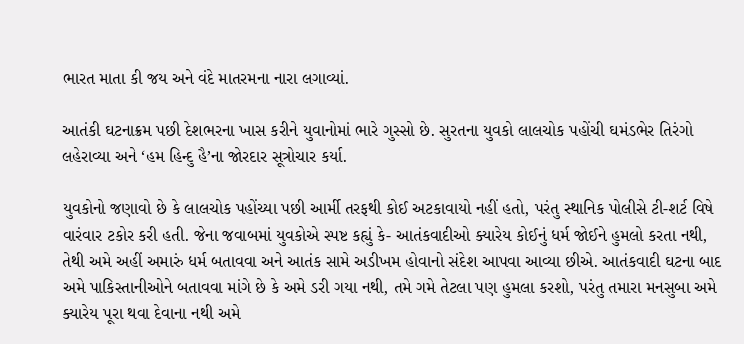ભારત માતા કી જય અને વંદે માતરમના નારા લગાવ્યાં.

આતંકી ઘટનાક્રમ પછી દેશભરના ખાસ કરીને યુવાનોમાં ભારે ગુસ્સો છે. સુરતના યુવકો લાલચોક પહોંચી ઘમંડભેર તિરંગો લહેરાવ્યા અને ‘હમ હિન્દુ હૈ’ના જોરદાર સૂત્રોચાર કર્યા.

યુવકોનો જણાવો છે કે લાલચોક પહોંચ્યા પછી આર્મી તરફથી કોઈ અટકાવાયો નહીં હતો, પરંતુ સ્થાનિક પોલીસે ટી-શર્ટ વિષે વારંવાર ટકોર કરી હતી. જેના જવાબમાં યુવકોએ સ્પષ્ટ કહ્યું કે- આતંકવાદીઓ ક્યારેય કોઈનું ધર્મ જોઈને હુમલો કરતા નથી, તેથી અમે અહીં અમારું ધર્મ બતાવવા અને આતંક સામે અડીખમ હોવાનો સંદેશ આપવા આવ્યા છીએ. આતંકવાદી ઘટના બાદ અમે પાકિસ્તાનીઓને બતાવવા માંગે છે કે અમે ડરી ગયા નથી, તમે ગમે તેટલા પણ હુમલા કરશો, પરંતુ તમારા મનસુબા અમે ક્યારેય પૂરા થવા દેવાના નથી અમે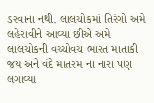ડરવાના નથી. લાલચોકમાં તિરંગો અમે લહેરાવીને આવ્યા છીએ અમે લાલચોકની વચ્ચોવચ ભારત માતાકી જય અને વંદે માતરમ ના નારા પણ લગાવ્યા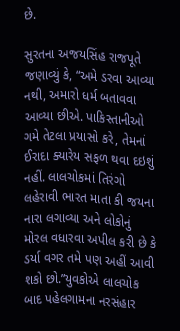છે.

સુરતના અજયસિંહ રાજપૂતે જણાવ્યું કે, “અમે ડરવા આવ્યા નથી, અમારો ધર્મ બતાવવા આવ્યા છીએ. પાકિસ્તાનીઓ ગમે તેટલા પ્રયાસો કરે, તેમનાં ઈરાદા ક્યારેય સફળ થવા દઇશું નહીં. લાલચોકમાં તિરંગો લહેરાવી ભારત માતા કી જયના નારા લગાવ્યા અને લોકોનું મોરલ વધારવા અપીલ કરી છે કે ડર્યા વગર તમે પણ અહીં આવી શકો છો.”યુવકોએ લાલચોક બાદ પહેલગામના નરસંહાર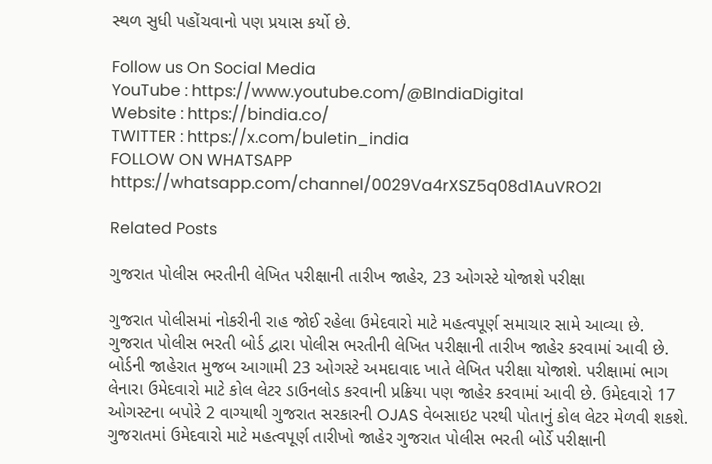સ્થળ સુધી પહોંચવાનો પણ પ્રયાસ કર્યો છે.

Follow us On Social Media
YouTube : https://www.youtube.com/@BIndiaDigital
Website : https://bindia.co/
TWITTER : https://x.com/buletin_india
FOLLOW ON WHATSAPP  https://whatsapp.com/channel/0029Va4rXSZ5q08d1AuVRO2I

Related Posts

ગુજરાત પોલીસ ભરતીની લેખિત પરીક્ષાની તારીખ જાહેર, 23 ઓગસ્ટે યોજાશે પરીક્ષા

ગુજરાત પોલીસમાં નોકરીની રાહ જોઈ રહેલા ઉમેદવારો માટે મહત્વપૂર્ણ સમાચાર સામે આવ્યા છે. ગુજરાત પોલીસ ભરતી બોર્ડ દ્વારા પોલીસ ભરતીની લેખિત પરીક્ષાની તારીખ જાહેર કરવામાં આવી છે. બોર્ડની જાહેરાત મુજબ આગામી 23 ઓગસ્ટે અમદાવાદ ખાતે લેખિત પરીક્ષા યોજાશે. પરીક્ષામાં ભાગ લેનારા ઉમેદવારો માટે કોલ લેટર ડાઉનલોડ કરવાની પ્રક્રિયા પણ જાહેર કરવામાં આવી છે. ઉમેદવારો 17 ઓગસ્ટના બપોરે 2 વાગ્યાથી ગુજરાત સરકારની OJAS વેબસાઇટ પરથી પોતાનું કોલ લેટર મેળવી શકશે. ગુજરાતમાં ઉમેદવારો માટે મહત્વપૂર્ણ તારીખો જાહેર ગુજરાત પોલીસ ભરતી બોર્ડે પરીક્ષાની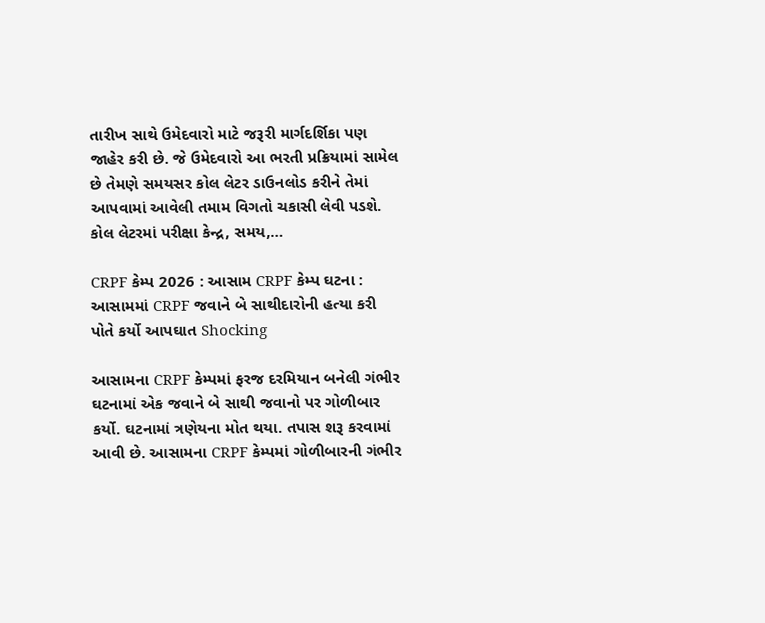તારીખ સાથે ઉમેદવારો માટે જરૂરી માર્ગદર્શિકા પણ જાહેર કરી છે. જે ઉમેદવારો આ ભરતી પ્રક્રિયામાં સામેલ છે તેમણે સમયસર કોલ લેટર ડાઉનલોડ કરીને તેમાં આપવામાં આવેલી તમામ વિગતો ચકાસી લેવી પડશે. કોલ લેટરમાં પરીક્ષા કેન્દ્ર, સમય,…

CRPF કેમ્પ 2026 : આસામ CRPF કેમ્પ ઘટના : આસામમાં CRPF જવાને બે સાથીદારોની હત્યા કરી પોતે કર્યો આપઘાત Shocking

આસામના CRPF કેમ્પમાં ફરજ દરમિયાન બનેલી ગંભીર ઘટનામાં એક જવાને બે સાથી જવાનો પર ગોળીબાર કર્યો. ઘટનામાં ત્રણેયના મોત થયા. તપાસ શરૂ કરવામાં આવી છે. આસામના CRPF કેમ્પમાં ગોળીબારની ગંભીર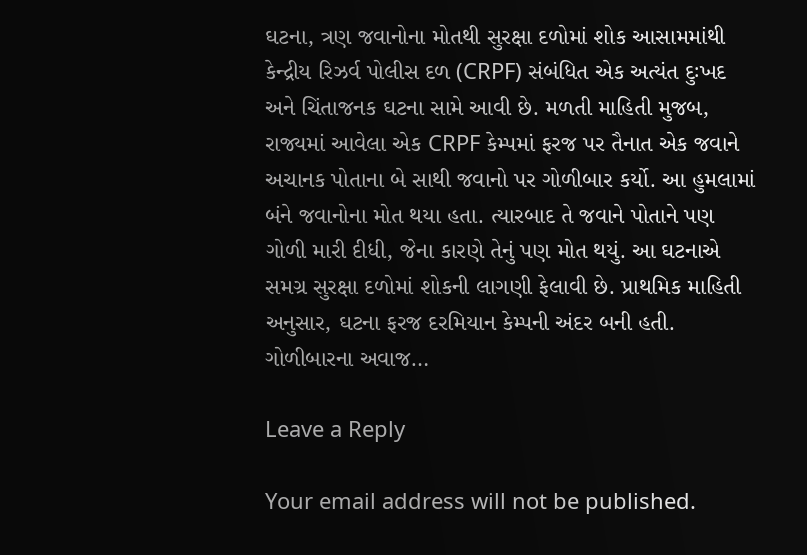ઘટના, ત્રણ જવાનોના મોતથી સુરક્ષા દળોમાં શોક આસામમાંથી કેન્દ્રીય રિઝર્વ પોલીસ દળ (CRPF) સંબંધિત એક અત્યંત દુઃખદ અને ચિંતાજનક ઘટના સામે આવી છે. મળતી માહિતી મુજબ, રાજ્યમાં આવેલા એક CRPF કેમ્પમાં ફરજ પર તૈનાત એક જવાને અચાનક પોતાના બે સાથી જવાનો પર ગોળીબાર કર્યો. આ હુમલામાં બંને જવાનોના મોત થયા હતા. ત્યારબાદ તે જવાને પોતાને પણ ગોળી મારી દીધી, જેના કારણે તેનું પણ મોત થયું. આ ઘટનાએ સમગ્ર સુરક્ષા દળોમાં શોકની લાગણી ફેલાવી છે. પ્રાથમિક માહિતી અનુસાર, ઘટના ફરજ દરમિયાન કેમ્પની અંદર બની હતી. ગોળીબારના અવાજ…

Leave a Reply

Your email address will not be published.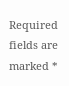Required fields are marked *